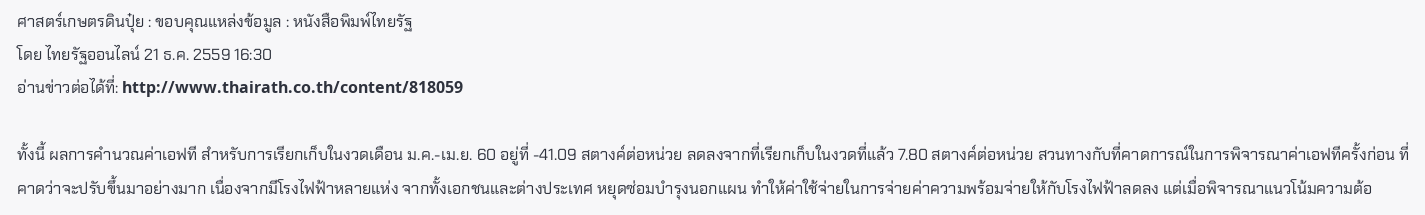ศาสตร์เกษตรดินปุ๋ย : ขอบคุณแหล่งข้อมูล : หนังสือพิมพ์ไทยรัฐ
โดย ไทยรัฐออนไลน์ 21 ธ.ค. 2559 16:30
อ่านข่าวต่อได้ที่: http://www.thairath.co.th/content/818059

ทั้งนี้ ผลการคำนวณค่าเอฟที สำหรับการเรียกเก็บในงวดเดือน ม.ค.-เม.ย. 60 อยู่ที่ -41.09 สตางค์ต่อหน่วย ลดลงจากที่เรียกเก็บในงวดที่แล้ว 7.80 สตางค์ต่อหน่วย สวนทางกับที่คาดการณ์ในการพิจารณาค่าเอฟทีครั้งก่อน ที่คาดว่าจะปรับขึ้นมาอย่างมาก เนื่องจากมีโรงไฟฟ้าหลายแห่ง จากทั้งเอกชนและต่างประเทศ หยุดซ่อมบำรุงนอกแผน ทำให้ค่าใช้จ่ายในการจ่ายค่าความพร้อมจ่ายให้กับโรงไฟฟ้าลดลง แต่เมื่อพิจารณาแนวโน้มความต้อ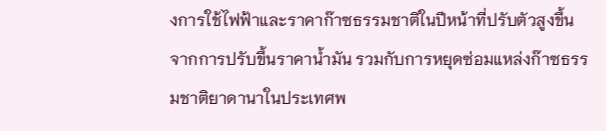งการใช้ไฟฟ้าและราคาก๊าซธรรมชาติในปีหน้าที่ปรับตัวสูงขึ้น จากการปรับขึ้นราคาน้ำมัน รวมกับการหยุดซ่อมแหล่งก๊าซธรรมชาติยาดานาในประเทศพ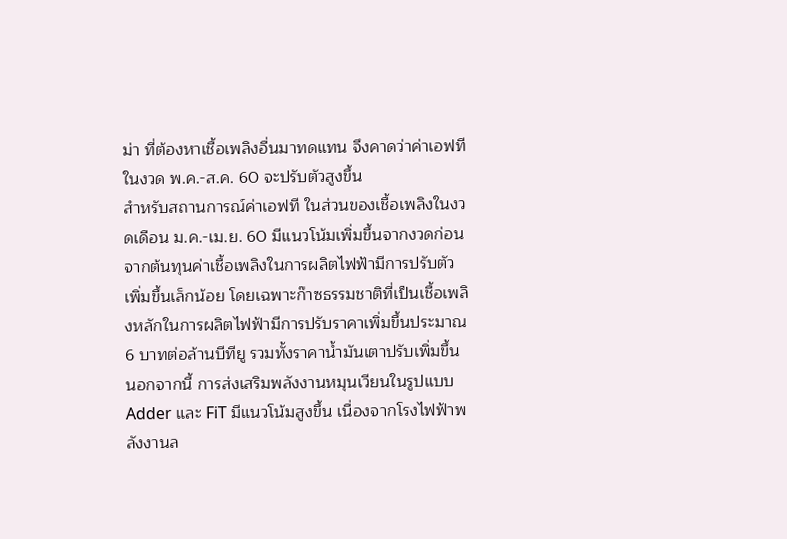ม่า ที่ต้องหาเชื้อเพลิงอื่นมาทดแทน จึงคาดว่าค่าเอฟทีในงวด พ.ค.-ส.ค. 60 จะปรับตัวสูงขึ้น
สำหรับสถานการณ์ค่าเอฟที ในส่วนของเชื้อเพลิงในงวดเดือน ม.ค.-เม.ย. 60 มีแนวโน้มเพิ่มขึ้นจากงวดก่อน จากต้นทุนค่าเชื้อเพลิงในการผลิตไฟฟ้ามีการปรับตัวเพิ่มขึ้นเล็กน้อย โดยเฉพาะก๊าซธรรมชาติที่เป็นเชื้อเพลิงหลักในการผลิตไฟฟ้ามีการปรับราคาเพิ่มขึ้นประมาณ 6 บาทต่อล้านบีทียู รวมทั้งราคาน้ำมันเตาปรับเพิ่มขึ้น
นอกจากนี้ การส่งเสริมพลังงานหมุนเวียนในรูปแบบ Adder และ FiT มีแนวโน้มสูงขึ้น เนื่องจากโรงไฟฟ้าพลังงานล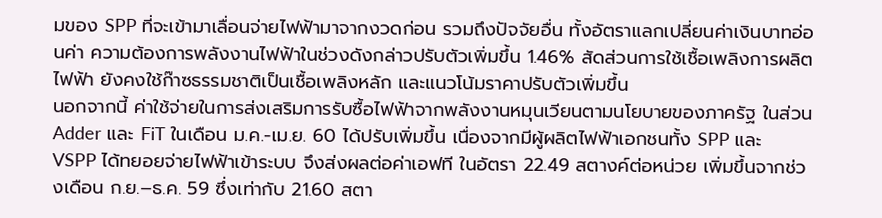มของ SPP ที่จะเข้ามาเลื่อนจ่ายไฟฟ้ามาจากงวดก่อน รวมถึงปัจจัยอื่น ทั้งอัตราแลกเปลี่ยนค่าเงินบาทอ่อนค่า ความต้องการพลังงานไฟฟ้าในช่วงดังกล่าวปรับตัวเพิ่มขึ้น 1.46% สัดส่วนการใช้เชื้อเพลิงการผลิตไฟฟ้า ยังคงใช้ก๊าซธรรมชาติเป็นเชื้อเพลิงหลัก และแนวโน้มราคาปรับตัวเพิ่มขึ้น
นอกจากนี้ ค่าใช้จ่ายในการส่งเสริมการรับซื้อไฟฟ้าจากพลังงานหมุนเวียนตามนโยบายของภาครัฐ ในส่วน Adder และ FiT ในเดือน ม.ค.-เม.ย. 60 ได้ปรับเพิ่มขึ้น เนื่องจากมีผู้ผลิตไฟฟ้าเอกชนทั้ง SPP และ VSPP ได้ทยอยจ่ายไฟฟ้าเข้าระบบ จึงส่งผลต่อค่าเอฟที ในอัตรา 22.49 สตางค์ต่อหน่วย เพิ่มขึ้นจากช่วงเดือน ก.ย.–ธ.ค. 59 ซึ่งเท่ากับ 21.60 สตา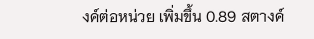งค์ต่อหน่วย เพิ่มขึ้น 0.89 สตางค์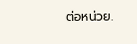ต่อหน่วย.